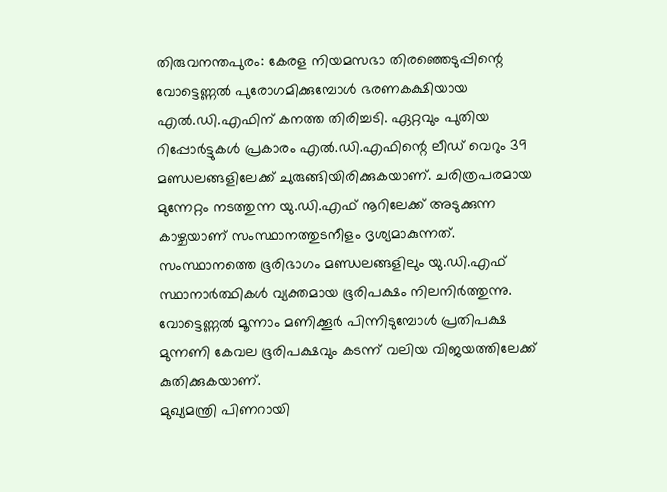തിരുവനന്തപുരം: കേരള നിയമസഭാ തിരഞ്ഞെടുപ്പിന്റെ വോട്ടെണ്ണൽ പുരോഗമിക്കുമ്പോൾ ഭരണകക്ഷിയായ എൽ.ഡി.എഫിന് കനത്ത തിരിച്ചടി. ഏറ്റവും പുതിയ റിപ്പോർട്ടുകൾ പ്രകാരം എൽ.ഡി.എഫിന്റെ ലീഡ് വെറും 39 മണ്ഡലങ്ങളിലേക്ക് ചുരുങ്ങിയിരിക്കുകയാണ്. ചരിത്രപരമായ മുന്നേറ്റം നടത്തുന്ന യു.ഡി.എഫ് നൂറിലേക്ക് അടുക്കുന്ന കാഴ്ചയാണ് സംസ്ഥാനത്തുടനീളം ദൃശ്യമാകുന്നത്.
സംസ്ഥാനത്തെ ഭൂരിഭാഗം മണ്ഡലങ്ങളിലും യു.ഡി.എഫ് സ്ഥാനാർത്ഥികൾ വ്യക്തമായ ഭൂരിപക്ഷം നിലനിർത്തുന്നു. വോട്ടെണ്ണൽ മൂന്നാം മണിക്കൂർ പിന്നിടുമ്പോൾ പ്രതിപക്ഷ മുന്നണി കേവല ഭൂരിപക്ഷവും കടന്ന് വലിയ വിജയത്തിലേക്ക് കുതിക്കുകയാണ്.
മുഖ്യമന്ത്രി പിണറായി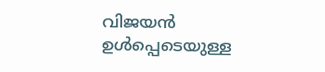വിജയൻ ഉൾപ്പെടെയുള്ള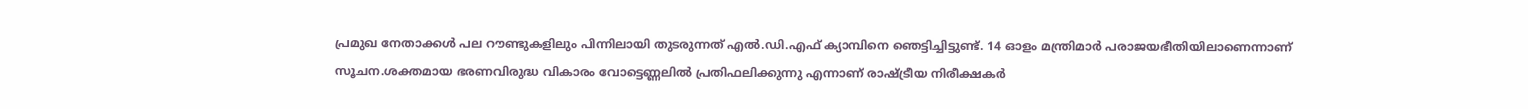പ്രമുഖ നേതാക്കൾ പല റൗണ്ടുകളിലും പിന്നിലായി തുടരുന്നത് എൽ.ഡി.എഫ് ക്യാമ്പിനെ ഞെട്ടിച്ചിട്ടുണ്ട്. 14 ഓളം മന്ത്രിമാർ പരാജയഭീതിയിലാണെന്നാണ് സൂചന.ശക്തമായ ഭരണവിരുദ്ധ വികാരം വോട്ടെണ്ണലിൽ പ്രതിഫലിക്കുന്നു എന്നാണ് രാഷ്ട്രീയ നിരീക്ഷകർ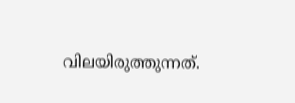വിലയിരുത്തുന്നത്.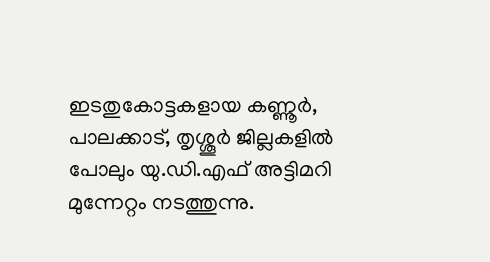ഇടതുകോട്ടകളായ കണ്ണൂർ, പാലക്കാട്, തൃശ്ശൂർ ജില്ലകളിൽ പോലും യു.ഡി.എഫ് അട്ടിമറി മുന്നേറ്റം നടത്തുന്നു.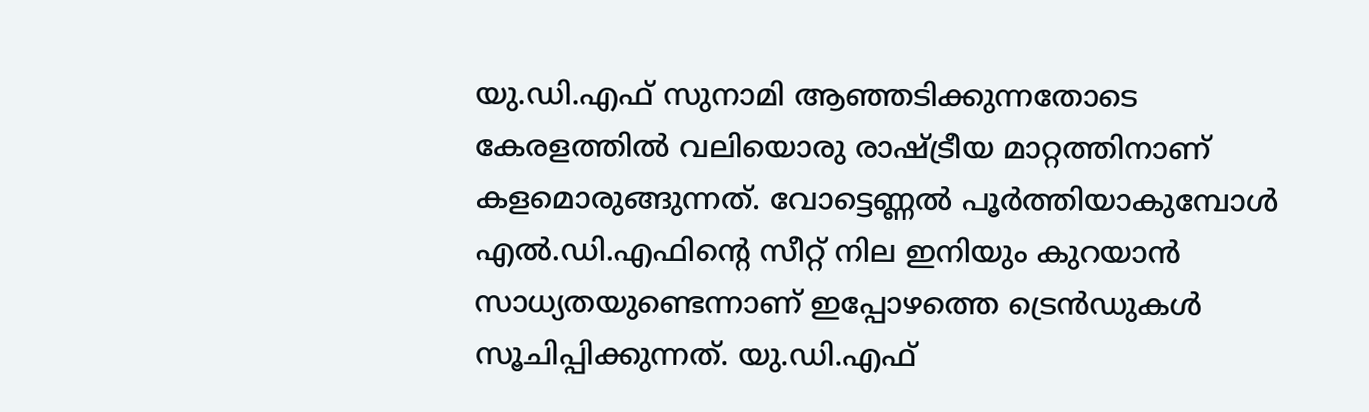യു.ഡി.എഫ് സുനാമി ആഞ്ഞടിക്കുന്നതോടെ കേരളത്തിൽ വലിയൊരു രാഷ്ട്രീയ മാറ്റത്തിനാണ് കളമൊരുങ്ങുന്നത്. വോട്ടെണ്ണൽ പൂർത്തിയാകുമ്പോൾ എൽ.ഡി.എഫിന്റെ സീറ്റ് നില ഇനിയും കുറയാൻ സാധ്യതയുണ്ടെന്നാണ് ഇപ്പോഴത്തെ ട്രെൻഡുകൾ സൂചിപ്പിക്കുന്നത്. യു.ഡി.എഫ്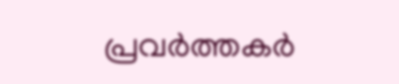പ്രവർത്തകർ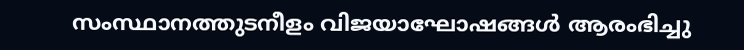സംസ്ഥാനത്തുടനീളം വിജയാഘോഷങ്ങൾ ആരംഭിച്ചു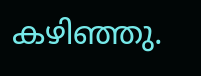കഴിഞ്ഞു.